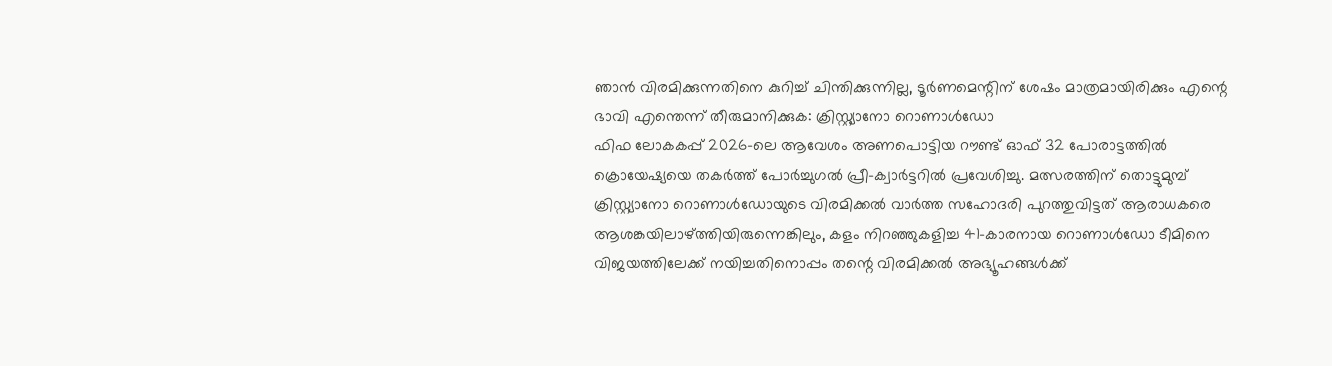ഞാൻ വിരമിക്കുന്നതിനെ കുറിച്ച് ചിന്തിക്കുന്നില്ല, ടൂർണമെന്റിന് ശേഷം മാത്രമായിരിക്കും എന്റെ ഭാവി എന്തെന്ന് തീരുമാനിക്കുക: ക്രിസ്റ്റ്യാനോ റൊണാൾഡോ
ഫിഫ ലോകകപ്പ് 2026-ലെ ആവേശം അണപൊട്ടിയ റൗണ്ട് ഓഫ് 32 പോരാട്ടത്തിൽ ക്രൊയേഷ്യയെ തകർത്ത് പോർച്ചുഗൽ പ്രീ-ക്വാർട്ടറിൽ പ്രവേശിച്ചു. മത്സരത്തിന് തൊട്ടുമുമ്പ് ക്രിസ്റ്റ്യാനോ റൊണാൾഡോയുടെ വിരമിക്കൽ വാർത്ത സഹോദരി പുറത്തുവിട്ടത് ആരാധകരെ ആശങ്കയിലാഴ്ത്തിയിരുന്നെങ്കിലും, കളം നിറഞ്ഞുകളിച്ച 41-കാരനായ റൊണാൾഡോ ടീമിനെ വിജയത്തിലേക്ക് നയിച്ചതിനൊപ്പം തന്റെ വിരമിക്കൽ അഭ്യൂഹങ്ങൾക്ക്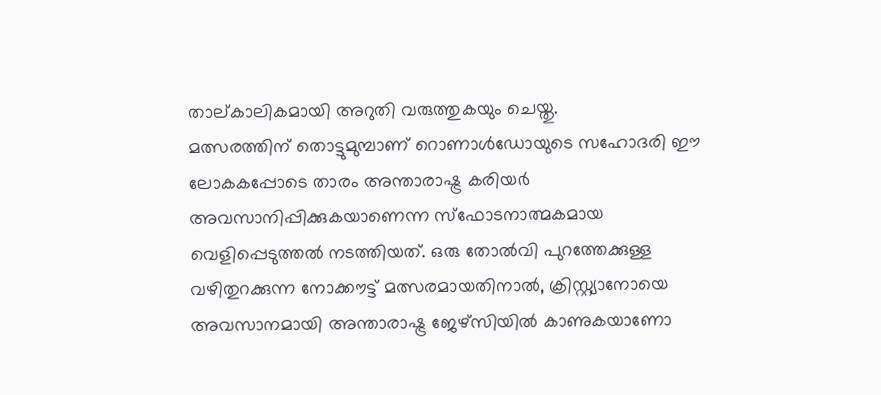താല്കാലികമായി അറുതി വരുത്തുകയും ചെയ്തു.
മത്സരത്തിന് തൊട്ടുമുമ്പാണ് റൊണാൾഡോയുടെ സഹോദരി ഈ ലോകകപ്പോടെ താരം അന്താരാഷ്ട്ര കരിയർ അവസാനിപ്പിക്കുകയാണെന്ന സ്ഫോടനാത്മകമായ വെളിപ്പെടുത്തൽ നടത്തിയത്. ഒരു തോൽവി പുറത്തേക്കുള്ള വഴിതുറക്കുന്ന നോക്കൗട്ട് മത്സരമായതിനാൽ, ക്രിസ്റ്റ്യാനോയെ അവസാനമായി അന്താരാഷ്ട്ര ജേഴ്സിയിൽ കാണുകയാണോ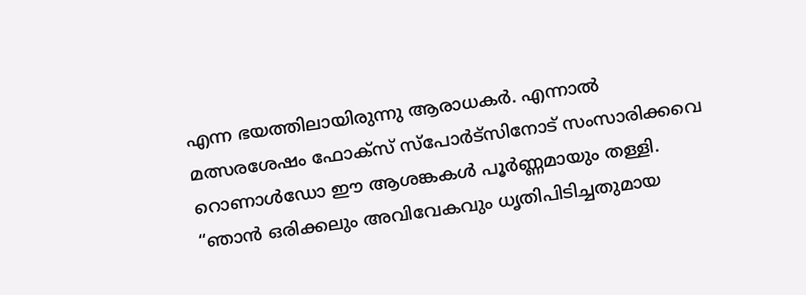എന്ന ഭയത്തിലായിരുന്നു ആരാധകർ. എന്നാൽ മത്സരശേഷം ഫോക്സ് സ്പോർട്സിനോട് സംസാരിക്കവെ റൊണാൾഡോ ഈ ആശങ്കകൾ പൂർണ്ണമായും തള്ളി.
“ഞാൻ ഒരിക്കലും അവിവേകവും ധൃതിപിടിച്ചതുമായ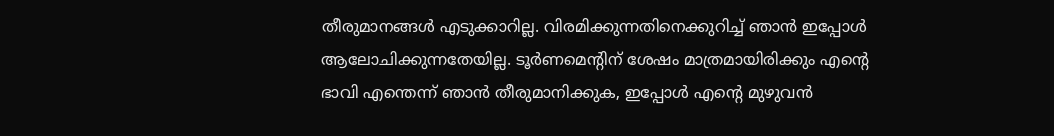തീരുമാനങ്ങൾ എടുക്കാറില്ല. വിരമിക്കുന്നതിനെക്കുറിച്ച് ഞാൻ ഇപ്പോൾ ആലോചിക്കുന്നതേയില്ല. ടൂർണമെന്റിന് ശേഷം മാത്രമായിരിക്കും എന്റെ ഭാവി എന്തെന്ന് ഞാൻ തീരുമാനിക്കുക, ഇപ്പോൾ എന്റെ മുഴുവൻ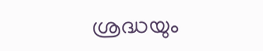ശ്രദ്ധയും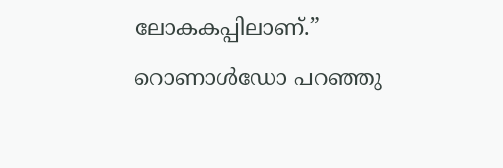ലോകകപ്പിലാണ്.” റൊണാൾഡോ പറഞ്ഞു